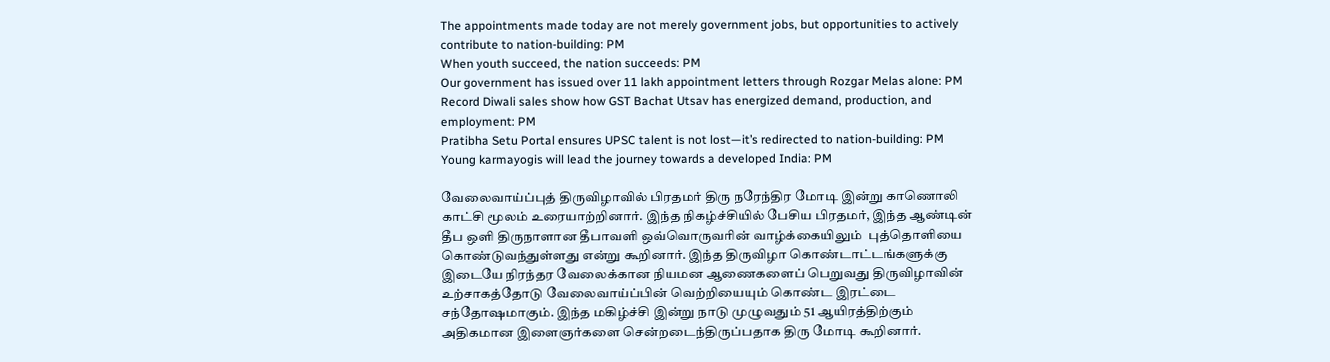The appointments made today are not merely government jobs, but opportunities to actively contribute to nation-building: PM
When youth succeed, the nation succeeds: PM
Our government has issued over 11 lakh appointment letters through Rozgar Melas alone: PM
Record Diwali sales show how GST Bachat Utsav has energized demand, production, and employment: PM
Pratibha Setu Portal ensures UPSC talent is not lost—it’s redirected to nation-building: PM
Young karmayogis will lead the journey towards a developed India: PM

வேலைவாய்ப்புத் திருவிழாவில் பிரதமர் திரு நரேந்திர மோடி இன்று காணொலி காட்சி மூலம் உரையாற்றினார். இந்த நிகழ்ச்சியில் பேசிய பிரதமர், இந்த ஆண்டின் தீப ஒளி திருநாளான தீபாவளி ஒவ்வொருவரின் வாழ்க்கையிலும்  புத்தொளியை கொண்டுவந்துள்ளது என்று கூறினார். இந்த திருவிழா கொண்டாட்டங்களுக்கு இடையே நிரந்தர வேலைக்கான நியமன ஆணைகளைப் பெறுவது திருவிழாவின் உற்சாகத்தோடு வேலைவாய்ப்பின் வெற்றியையும் கொண்ட இரட்டை சந்தோஷமாகும். இந்த மகிழ்ச்சி இன்று நாடு முழுவதும் 51 ஆயிரத்திற்கும் அதிகமான இளைஞர்களை சென்றடைந்திருப்பதாக திரு மோடி கூறினார்.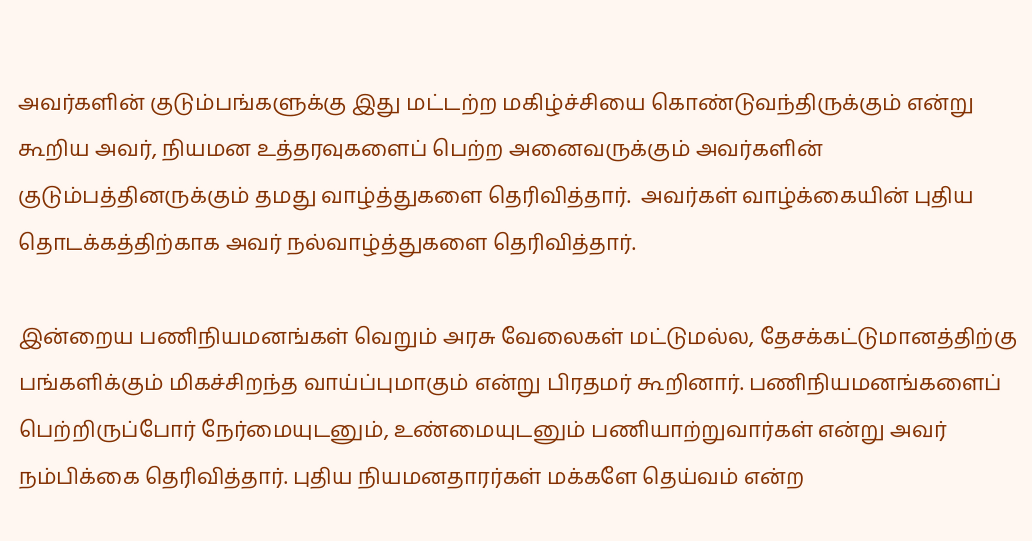அவர்களின் குடும்பங்களுக்கு இது மட்டற்ற மகிழ்ச்சியை கொண்டுவந்திருக்கும் என்று கூறிய அவர், நியமன உத்தரவுகளைப் பெற்ற அனைவருக்கும் அவர்களின் குடும்பத்தினருக்கும் தமது வாழ்த்துகளை தெரிவித்தார்.  அவர்கள் வாழ்க்கையின் புதிய தொடக்கத்திற்காக அவர் நல்வாழ்த்துகளை தெரிவித்தார்.

இன்றைய பணிநியமனங்கள் வெறும் அரசு வேலைகள் மட்டுமல்ல, தேசக்கட்டுமானத்திற்கு பங்களிக்கும் மிகச்சிறந்த வாய்ப்புமாகும் என்று பிரதமர் கூறினார். பணிநியமனங்களைப் பெற்றிருப்போர் நேர்மையுடனும், உண்மையுடனும் பணியாற்றுவார்கள் என்று அவர் நம்பிக்கை தெரிவித்தார். புதிய நியமனதாரர்கள் மக்களே தெய்வம் என்ற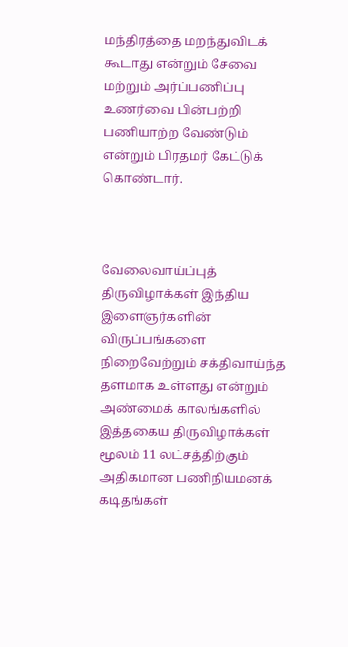மந்திரத்தை மறந்துவிடக் கூடாது என்றும் சேவை மற்றும் அர்ப்பணிப்பு  உணர்வை பின்பற்றி பணியாற்ற வேண்டும் என்றும் பிரதமர் கேட்டுக் கொண்டார்.



வேலைவாய்ப்புத் திருவிழாக்கள் இந்திய இளைஞர்களின் விருப்பங்களை நிறைவேற்றும் சக்திவாய்ந்த தளமாக உள்ளது என்றும் அண்மைக் காலங்களில் இத்தகைய திருவிழாக்கள் மூலம் 11 லட்சத்திற்கும் அதிகமான பணிநியமனக் கடிதங்கள்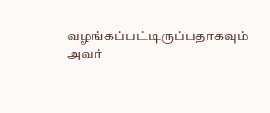வழங்கப்பட்டிருப்பதாகவும் அவர்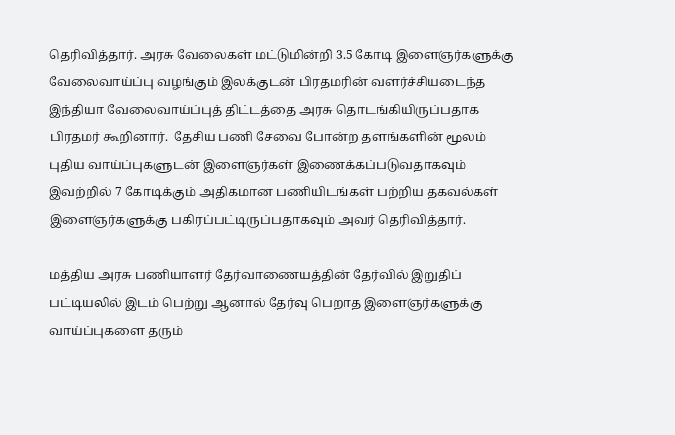தெரிவித்தார். அரசு வேலைகள் மட்டுமின்றி 3.5 கோடி இளைஞர்களுக்கு வேலைவாய்ப்பு வழங்கும் இலக்குடன் பிரதமரின் வளர்ச்சியடைந்த இந்தியா வேலைவாய்ப்புத் திட்டத்தை அரசு தொடங்கியிருப்பதாக பிரதமர் கூறினார்.  தேசிய பணி சேவை போன்ற தளங்களின் மூலம் புதிய வாய்ப்புகளுடன் இளைஞர்கள் இணைக்கப்படுவதாகவும் இவற்றில் 7 கோடிக்கும் அதிகமான பணியிடங்கள் பற்றிய தகவல்கள் இளைஞர்களுக்கு பகிரப்பட்டிருப்பதாகவும் அவர் தெரிவித்தார்.

மத்திய அரசு பணியாளர் தேர்வாணையத்தின் தேர்வில் இறுதிப் பட்டியலில் இடம் பெற்று ஆனால் தேர்வு பெறாத இளைஞர்களுக்கு வாய்ப்புகளை தரும்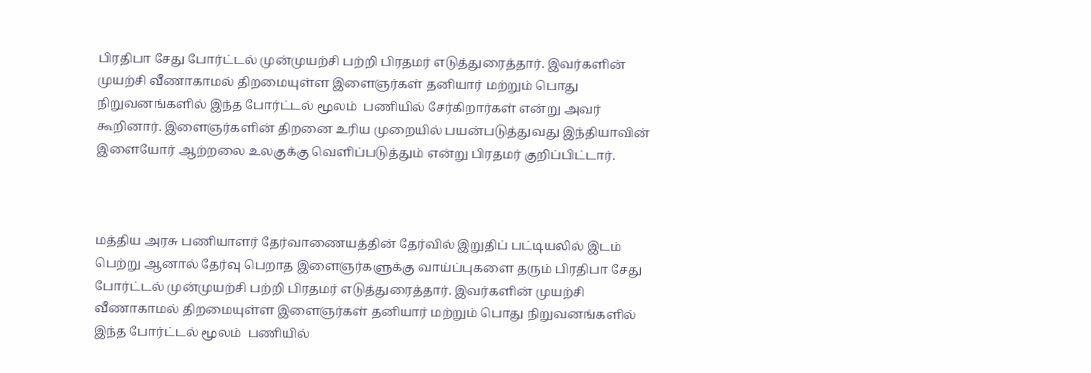பிரதிபா சேது போர்ட்டல் முன்முயற்சி பற்றி பிரதமர் எடுத்துரைத்தார். இவர்களின் முயற்சி வீணாகாமல் திறமையுள்ள இளைஞர்கள் தனியார் மற்றும் பொது நிறுவனங்களில் இந்த போர்ட்டல் மூலம்  பணியில் சேர்கிறார்கள் என்று அவர் கூறினார். இளைஞர்களின் திறனை உரிய முறையில் பயன்படுத்துவது இந்தியாவின் இளையோர் ஆற்றலை உலகுக்கு வெளிப்படுத்தும் என்று பிரதமர் குறிப்பிட்டார்.



மத்திய அரசு பணியாளர் தேர்வாணையத்தின் தேர்வில் இறுதிப் பட்டியலில் இடம் பெற்று ஆனால் தேர்வு பெறாத இளைஞர்களுக்கு வாய்ப்புகளை தரும் பிரதிபா சேது போர்ட்டல் முன்முயற்சி பற்றி பிரதமர் எடுத்துரைத்தார். இவர்களின் முயற்சி வீணாகாமல் திறமையுள்ள இளைஞர்கள் தனியார் மற்றும் பொது நிறுவனங்களில் இந்த போர்ட்டல் மூலம்  பணியில்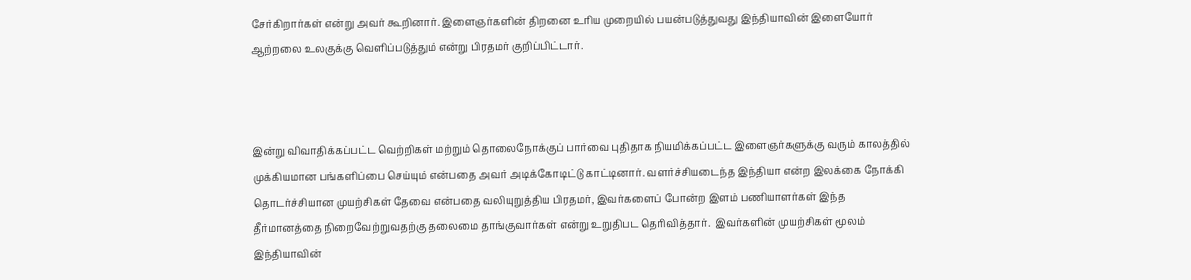சேர்கிறார்கள் என்று அவர் கூறினார். இளைஞர்களின் திறனை உரிய முறையில் பயன்படுத்துவது இந்தியாவின் இளையோர் ஆற்றலை உலகுக்கு வெளிப்படுத்தும் என்று பிரதமர் குறிப்பிட்டார்.



இன்று விவாதிக்கப்பட்ட வெற்றிகள் மற்றும் தொலைநோக்குப் பார்வை புதிதாக நியமிக்கப்பட்ட இளைஞர்களுக்கு வரும் காலத்தில் முக்கியமான பங்களிப்பை செய்யும் என்பதை அவர் அடிக்கோடிட்டு காட்டினார். வளர்ச்சியடைந்த இந்தியா என்ற இலக்கை நோக்கி தொடர்ச்சியான முயற்சிகள் தேவை என்பதை வலியுறுத்திய பிரதமர், இவர்களைப் போன்ற இளம் பணியாளர்கள் இந்த தீர்மானத்தை நிறைவேற்றுவதற்கு தலைமை தாங்குவார்கள் என்று உறுதிபட தெரிவித்தார்.  இவர்களின் முயற்சிகள் மூலம் இந்தியாவின்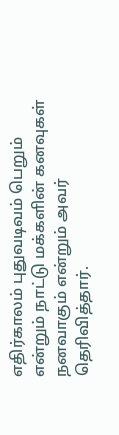எதிர்காலம் புதுவடிவம் பெறும் என்றும் நாட்டு மக்களின் கனவுகள் நனவாகும் என்றும் அவர் தெரிவித்தார்.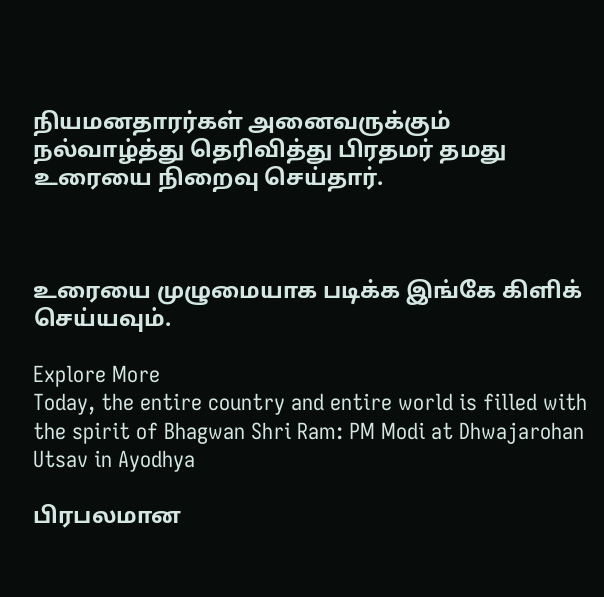நியமனதாரர்கள் அனைவருக்கும் நல்வாழ்த்து தெரிவித்து பிரதமர் தமது உரையை நிறைவு செய்தார்.



உரையை முழுமையாக படிக்க இங்கே கிளிக் செய்யவும்.

Explore More
Today, the entire country and entire world is filled with the spirit of Bhagwan Shri Ram: PM Modi at Dhwajarohan Utsav in Ayodhya

பிரபலமான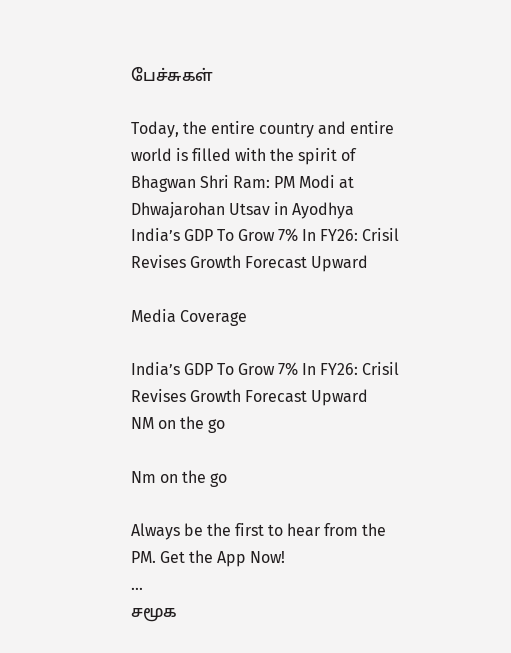பேச்சுகள்

Today, the entire country and entire world is filled with the spirit of Bhagwan Shri Ram: PM Modi at Dhwajarohan Utsav in Ayodhya
India’s GDP To Grow 7% In FY26: Crisil Revises Growth Forecast Upward

Media Coverage

India’s GDP To Grow 7% In FY26: Crisil Revises Growth Forecast Upward
NM on the go

Nm on the go

Always be the first to hear from the PM. Get the App Now!
...
சமூக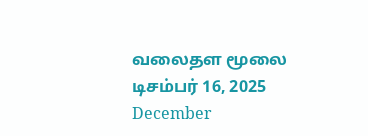வலைதள மூலை டிசம்பர் 16, 2025
December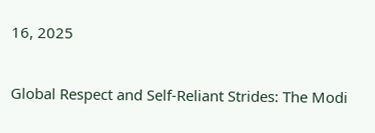16, 2025

Global Respect and Self-Reliant Strides: The Modi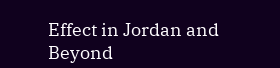Effect in Jordan and Beyond